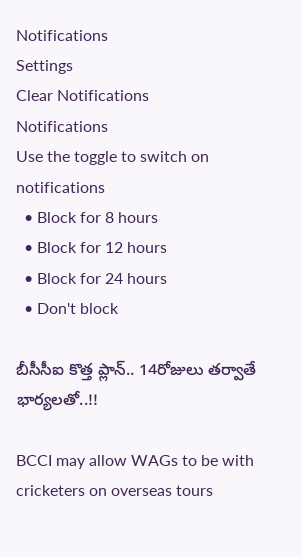Notifications
Settings
Clear Notifications
Notifications
Use the toggle to switch on notifications
  • Block for 8 hours
  • Block for 12 hours
  • Block for 24 hours
  • Don't block

బీసీసీఐ కొత్త ప్లాన్.. 14రోజులు తర్వాతే భార్యలతో..!!

BCCI may allow WAGs to be with cricketers on overseas tours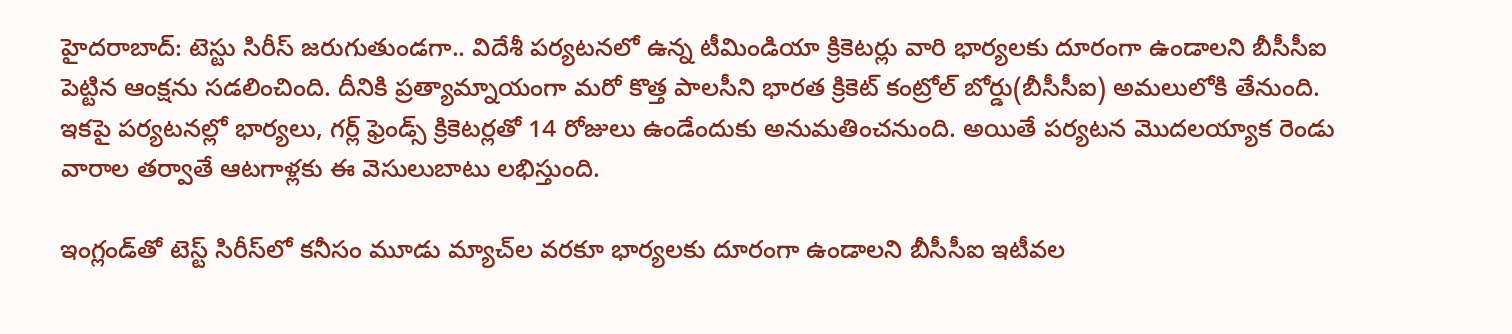హైదరాబాద్: టెస్టు సిరీస్ జరుగుతుండగా.. విదేశీ పర్యటనలో ఉన్న టీమిండియా క్రికెటర్లు వారి భార్యలకు దూరంగా ఉండాలని బీసీసీఐ పెట్టిన ఆంక్షను సడలించింది. దీనికి ప్రత్యామ్నాయంగా మరో కొత్త పాలసీని భారత క్రికెట్‌ కంట్రోల్‌ బోర్డు(బీసీసీఐ) అమలులోకి తేనుంది. ఇకపై పర్యటనల్లో భార్యలు, గర్ల్‌ ఫ్రెండ్స్‌ క్రికెటర్లతో 14 రోజులు ఉండేందుకు అనుమతించనుంది. అయితే పర్యటన మొదలయ్యాక రెండు వారాల తర్వాతే ఆటగాళ్లకు ఈ వెసులుబాటు లభిస్తుంది.

ఇంగ్లండ్‌తో టెస్ట్‌ సిరీస్‌‌లో కనీసం మూడు మ్యాచ్‌ల వరకూ భార్యలకు దూరంగా ఉండాలని బీసీసీఐ ఇటీవల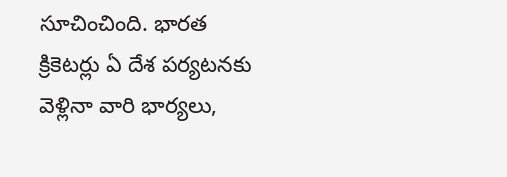సూచించింది. భారత క్రికెటర్లు ఏ దేశ పర్యటనకు వెళ్లినా వారి భార్యలు,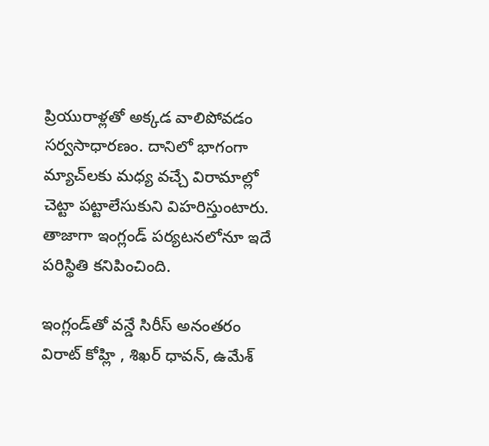ప్రియురాళ్లతో అక్కడ వాలిపోవడం సర్వసాధారణం. దానిలో భాగంగా మ్యాచ్‌లకు మధ్య వచ్చే విరామాల్లో చెట్టా పట్టాలేసుకుని విహరిస్తుంటారు. తాజాగా ఇంగ్లండ్ పర్యటనలోనూ ఇదే పరిస్థితి కనిపించింది.

ఇంగ్లండ్‌తో వన్డే సిరీస్ అనంతరం విరాట్‌ కోహ్లి , శిఖర్ ధావన్, ఉమేశ్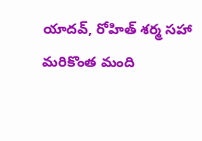యాదవ్, రోహిత్‌ శర్మ సహా మరికొంత మంది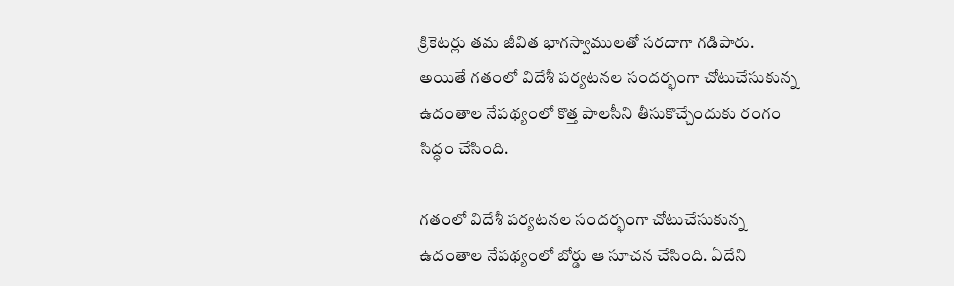క్రికెటర్లు తమ జీవిత భాగస్వాములతో సరదాగా గడిపారు. అయితే గతంలో విదేశీ పర్యటనల సందర్భంగా చోటుచేసుకున్న ఉదంతాల నేపథ్యంలో కొత్త పాలసీని తీసుకొచ్చేందుకు రంగం సిద్ధం చేసింది.

గతంలో విదేశీ పర్యటనల సందర్భంగా చోటుచేసుకున్న ఉదంతాల నేపథ్యంలో బోర్డు ఆ సూచన చేసింది. ఏదేని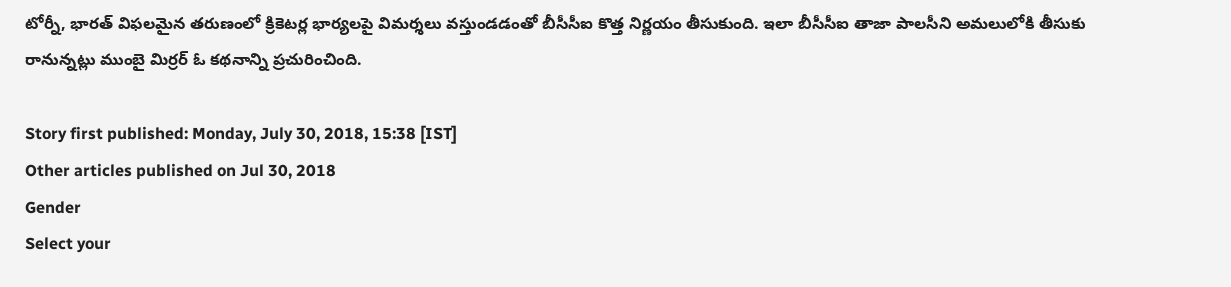టోర్నీ, భారత్‌ విఫలమైన తరుణంలో క్రికెటర్ల భార్యలపై విమర్శలు వస్తుండడంతో బీసీసీఐ కొత్త నిర్ణయం తీసుకుంది. ఇలా బీసీసీఐ తాజా పాలసీని అమలులోకి తీసుకు రానున్నట్లు ముంబై మిర్రర్‌ ఓ కథనాన్ని ప్రచురించింది.

Story first published: Monday, July 30, 2018, 15:38 [IST]
Other articles published on Jul 30, 2018
Gender
Select your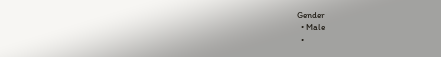Gender
  • Male
  •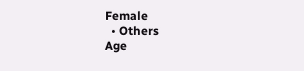Female
  • Others
Age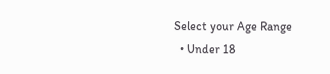Select your Age Range
  • Under 18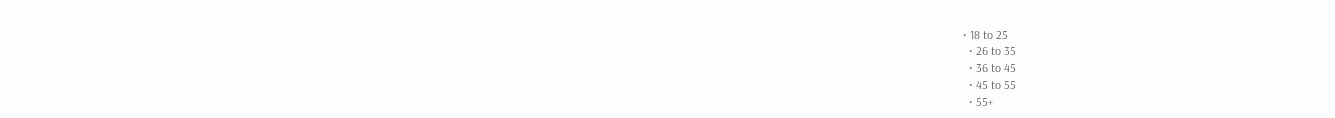• 18 to 25
  • 26 to 35
  • 36 to 45
  • 45 to 55
  • 55+